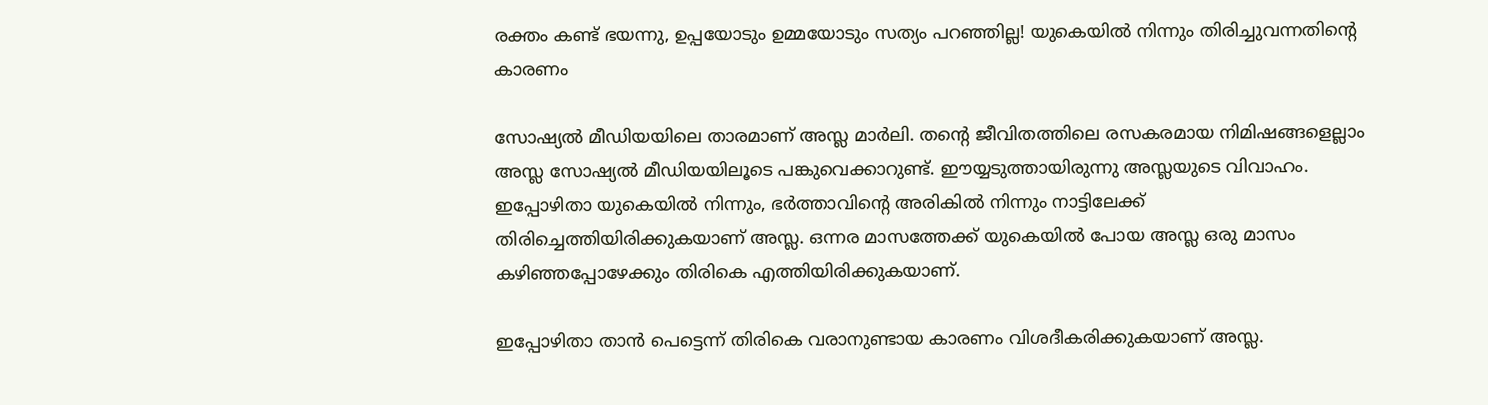രക്തം കണ്ട് ഭയന്നു, ഉപ്പയോടും ഉമ്മയോടും സത്യം പറഞ്ഞില്ല! യുകെയില്‍ നിന്നും തിരിച്ചുവന്നതിന്റെ കാരണം

സോഷ്യല്‍ മീഡിയയിലെ താരമാണ് അസ്ല മാര്‍ലി. തന്റെ ജീവിതത്തിലെ രസകരമായ നിമിഷങ്ങളെല്ലാം അസ്ല സോഷ്യല്‍ മീഡിയയിലൂടെ പങ്കുവെക്കാറുണ്ട്. ഈയ്യടുത്തായിരുന്നു അസ്ലയുടെ വിവാഹം. ഇപ്പോഴിതാ യുകെയില്‍ നിന്നും, ഭര്‍ത്താവിന്റെ അരികില്‍ നിന്നും നാട്ടിലേക്ക് തിരിച്ചെത്തിയിരിക്കുകയാണ് അസ്ല. ഒന്നര മാസത്തേക്ക് യുകെയില്‍ പോയ അസ്ല ഒരു മാസം കഴിഞ്ഞപ്പോഴേക്കും തിരികെ എത്തിയിരിക്കുകയാണ്.

ഇപ്പോഴിതാ താന്‍ പെട്ടെന്ന് തിരികെ വരാനുണ്ടായ കാരണം വിശദീകരിക്കുകയാണ് അസ്ല.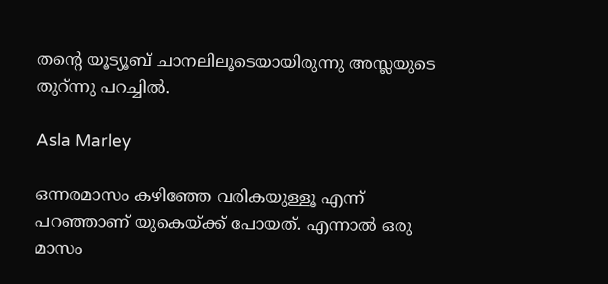തന്റെ യൂട്യൂബ് ചാനലിലൂടെയായിരുന്നു അസ്ലയുടെ തുറ്ന്നു പറച്ചില്‍.

Asla Marley

ഒന്നരമാസം കഴിഞ്ഞേ വരികയുള്ളൂ എന്ന് പറഞ്ഞാണ് യുകെയ്ക്ക് പോയത്. എന്നാല്‍ ഒരു മാസം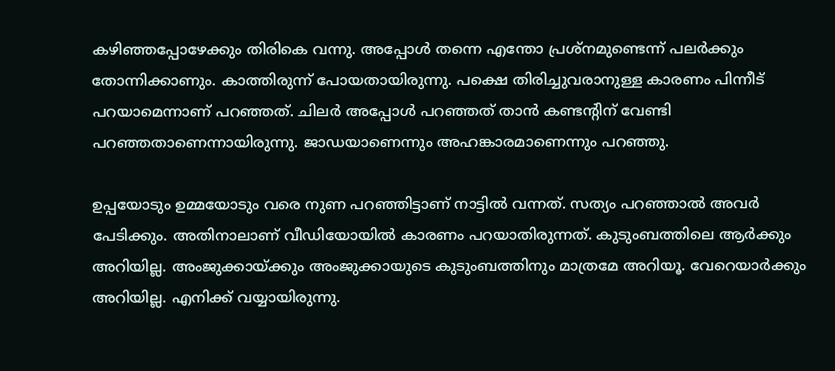കഴിഞ്ഞപ്പോഴേക്കും തിരികെ വന്നു. അപ്പോള്‍ തന്നെ എന്തോ പ്രശ്‌നമുണ്ടെന്ന് പലര്‍ക്കും തോന്നിക്കാണും. കാത്തിരുന്ന് പോയതായിരുന്നു. പക്ഷെ തിരിച്ചുവരാനുള്ള കാരണം പിന്നീട് പറയാമെന്നാണ് പറഞ്ഞത്. ചിലര്‍ അപ്പോള്‍ പറഞ്ഞത് താന്‍ കണ്ടന്റിന് വേണ്ടി പറഞ്ഞതാണെന്നായിരുന്നു. ജാഡയാണെന്നും അഹങ്കാരമാണെന്നും പറഞ്ഞു.

ഉപ്പയോടും ഉമ്മയോടും വരെ നുണ പറഞ്ഞിട്ടാണ് നാട്ടില്‍ വന്നത്. സത്യം പറഞ്ഞാല്‍ അവര്‍ പേടിക്കും. അതിനാലാണ് വീഡിയോയില്‍ കാരണം പറയാതിരുന്നത്. കുടുംബത്തിലെ ആര്‍ക്കും അറിയില്ല. അംജുക്കായ്ക്കും അംജുക്കായുടെ കുടുംബത്തിനും മാത്രമേ അറിയൂ. വേറെയാര്‍ക്കും അറിയില്ല. എനിക്ക് വയ്യായിരുന്നു.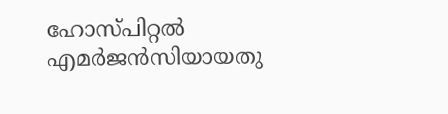ഹോസ്പിറ്റല്‍ എമര്‍ജന്‍സിയായതു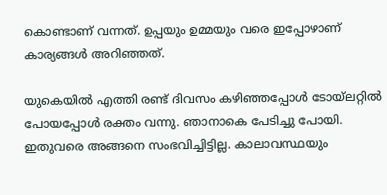കൊണ്ടാണ് വന്നത്. ഉപ്പയും ഉമ്മയും വരെ ഇപ്പോഴാണ് കാര്യങ്ങള്‍ അറിഞ്ഞത്.

യുകെയില്‍ എത്തി രണ്ട് ദിവസം കഴിഞ്ഞപ്പോള്‍ ടോയ്‌ലറ്റില്‍ പോയപ്പോള്‍ രക്തം വന്നു. ഞാനാകെ പേടിച്ചു പോയി. ഇതുവരെ അങ്ങനെ സംഭവിച്ചിട്ടില്ല. കാലാവസ്ഥയും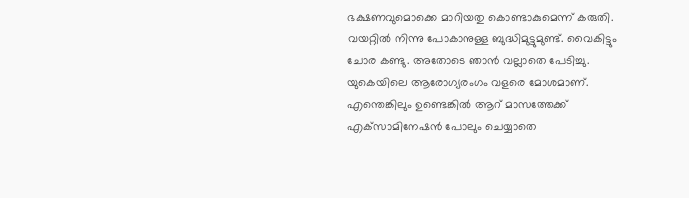ഭക്ഷണവുമൊക്കെ മാറിയതു കൊണ്ടാകുമെന്ന് കരുതി. വയറ്റില്‍ നിന്നു പോകാനുള്ള ബുദ്ധിമുട്ടുമുണ്ട്. വൈകിട്ടും ചോര കണ്ടു. അതോടെ ഞാന്‍ വല്ലാതെ പേടിച്ചു. യുകെയിലെ ആരോഗ്യരംഗം വളരെ മോശമാണ്. എന്തെങ്കിലും ഉണ്ടെങ്കില്‍ ആറ് മാസത്തേക്ക് എക്‌സാമിനേഷന്‍ പോലും ചെയ്യാതെ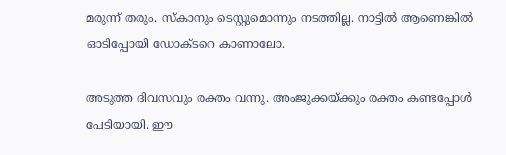മരുന്ന് തരും. സ്‌കാനും ടെസ്റ്റുമൊന്നും നടത്തില്ല. നാട്ടില്‍ ആണെങ്കില്‍ ഓടിപ്പോയി ഡോക്ടറെ കാണാലോ.

അടുത്ത ദിവസവും രക്തം വന്നു. അംജുക്കയ്ക്കും രക്തം കണ്ടപ്പോള്‍ പേടിയായി. ഈ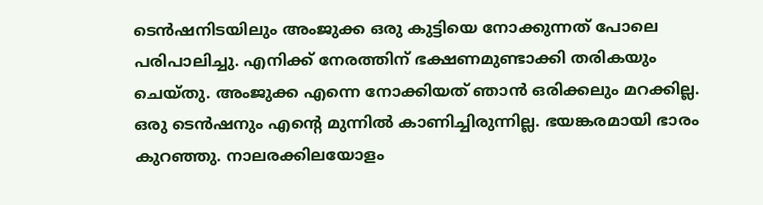ടെന്‍ഷനിടയിലും അംജുക്ക ഒരു കുട്ടിയെ നോക്കുന്നത് പോലെ പരിപാലിച്ചു. എനിക്ക് നേരത്തിന് ഭക്ഷണമുണ്ടാക്കി തരികയും ചെയ്തു. അംജുക്ക എന്നെ നോക്കിയത് ഞാന്‍ ഒരിക്കലും മറക്കില്ല. ഒരു ടെന്‍ഷനും എന്റെ മുന്നില്‍ കാണിച്ചിരുന്നില്ല. ഭയങ്കരമായി ഭാരം കുറഞ്ഞു. നാലരക്കിലയോളം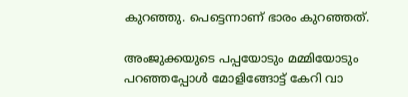കുറഞ്ഞു. പെട്ടെന്നാണ് ഭാരം കുറഞ്ഞത്.

അംജുക്കയുടെ പപ്പയോടും മമ്മിയോടും പറഞ്ഞപ്പോള്‍ മോളിങ്ങോട്ട് കേറി വാ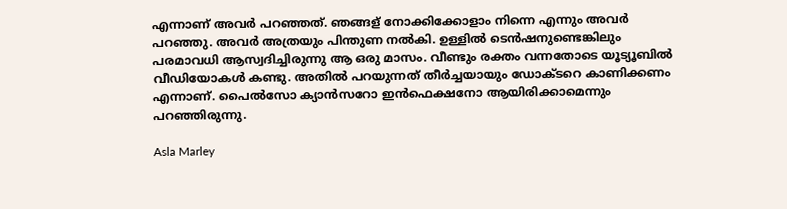എന്നാണ് അവര്‍ പറഞ്ഞത്. ഞങ്ങള് നോക്കിക്കോളാം നിന്നെ എന്നും അവര്‍ പറഞ്ഞു. അവര്‍ അത്രയും പിന്തുണ നല്‍കി. ഉള്ളില്‍ ടെന്‍ഷനുണ്ടെങ്കിലും പരമാവധി ആസ്വദിച്ചിരുന്നു ആ ഒരു മാസം. വീണ്ടും രക്തം വന്നതോടെ യൂട്യൂബില്‍ വീഡിയോകള്‍ കണ്ടു. അതില്‍ പറയുന്നത് തീര്‍ച്ചയായും ഡോക്ടറെ കാണിക്കണം എന്നാണ്. പൈല്‍സോ ക്യാന്‍സറോ ഇന്‍ഫെക്ഷനോ ആയിരിക്കാമെന്നും പറഞ്ഞിരുന്നു.

Asla Marley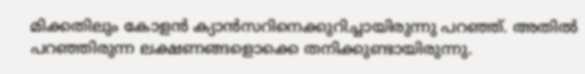മിക്കതിലും കോളന്‍ ക്യാന്‍സറിനെക്കുറിച്ചായിരുന്നു പറഞ്ഞ്. അതില്‍ പറഞ്ഞിരുന്ന ലക്ഷണങ്ങളൊക്കെ തനിക്കുണ്ടായിരുന്നു.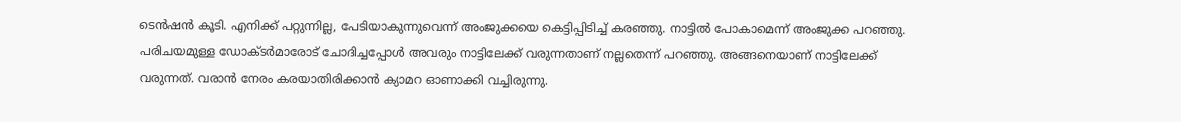ടെന്‍ഷന്‍ കൂടി. എനിക്ക് പറ്റുന്നില്ല, പേടിയാകുന്നുവെന്ന് അംജുക്കയെ കെട്ടിപ്പിടിച്ച് കരഞ്ഞു. നാട്ടില്‍ പോകാമെന്ന് അംജുക്ക പറഞ്ഞു. പരിചയമുള്ള ഡോക്ടര്‍മാരോട് ചോദിച്ചപ്പോള്‍ അവരും നാട്ടിലേക്ക് വരുന്നതാണ് നല്ലതെന്ന് പറഞ്ഞു. അങ്ങനെയാണ് നാട്ടിലേക്ക് വരുന്നത്. വരാന്‍ നേരം കരയാതിരിക്കാന്‍ ക്യാമറ ഓണാക്കി വച്ചിരുന്നു.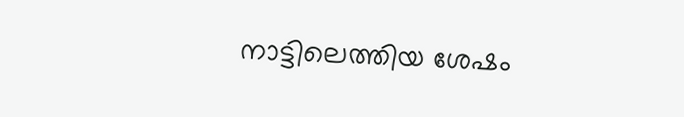നാട്ടിലെത്തിയ ശേഷം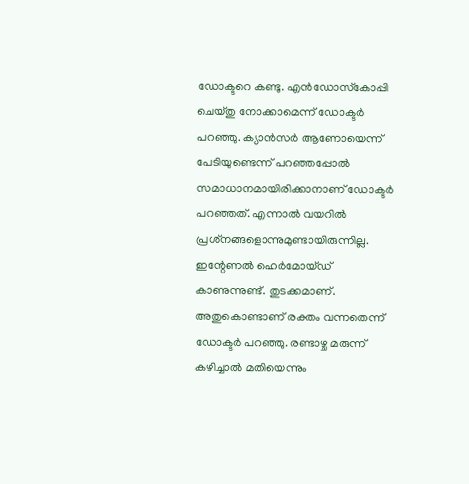ഡോക്ടറെ കണ്ടു. എന്‍ഡോസ്‌കോപ്പി ചെയ്തു നോക്കാമെന്ന് ഡോക്ടര്‍ പറഞ്ഞു. ക്യാന്‍സര്‍ ആണോയെന്ന് പേടിയുണ്ടെന്ന് പറഞ്ഞപ്പോല്‍ സമാധാനമായിരിക്കാനാണ് ഡോക്ടര്‍ പറഞ്ഞത്. എന്നാല്‍ വയറില്‍ പ്രശ്‌നങ്ങളൊന്നുമുണ്ടായിരുന്നില്ല. ഇന്റേണല്‍ ഹെര്‍മോയ്ഡ് കാണുന്നുണ്ട്. തുടക്കമാണ്. അതുകൊണ്ടാണ് രക്തം വന്നതെന്ന് ഡോക്ടര്‍ പറഞ്ഞു. രണ്ടാഴ്ച മരുന്ന് കഴിച്ചാല്‍ മതിയെന്നും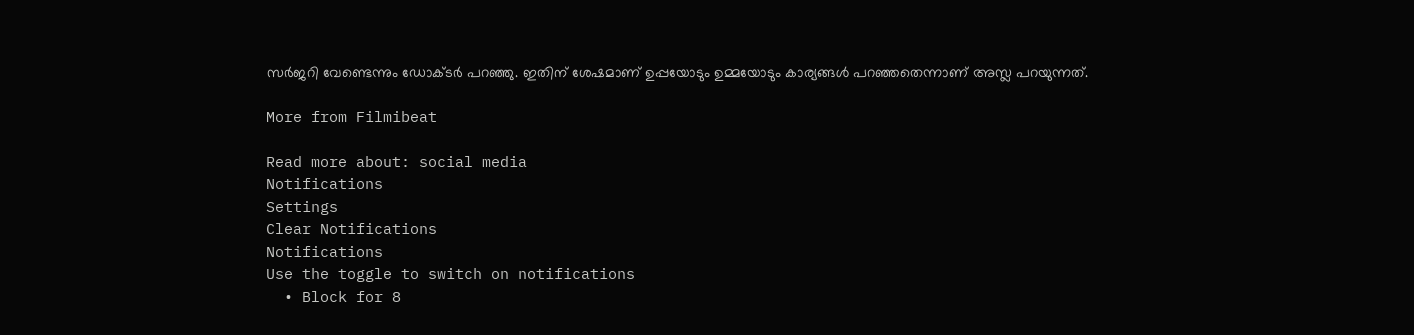സര്‍ജറി വേണ്ടെന്നും ഡോക്ടര്‍ പറഞ്ഞു. ഇതിന് ശേഷമാണ് ഉപ്പയോടും ഉമ്മയോടും കാര്യങ്ങള്‍ പറഞ്ഞതെന്നാണ് അസ്ല പറയുന്നത്.

More from Filmibeat

Read more about: social media
Notifications
Settings
Clear Notifications
Notifications
Use the toggle to switch on notifications
  • Block for 8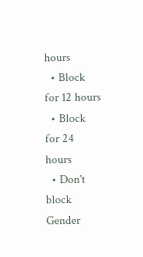hours
  • Block for 12 hours
  • Block for 24 hours
  • Don't block
Gender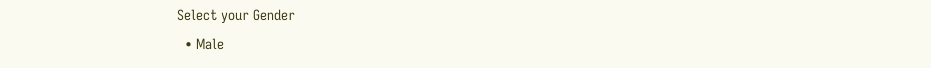Select your Gender
  • Male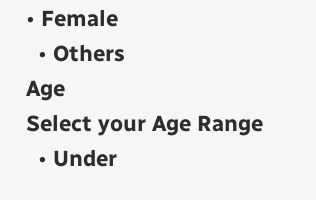• Female
  • Others
Age
Select your Age Range
  • Under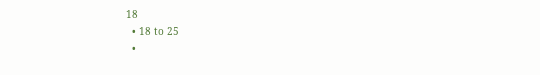18
  • 18 to 25
  •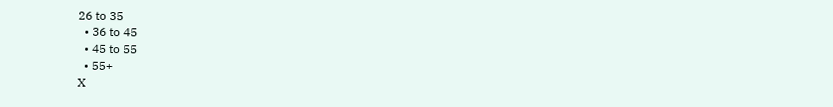26 to 35
  • 36 to 45
  • 45 to 55
  • 55+
X